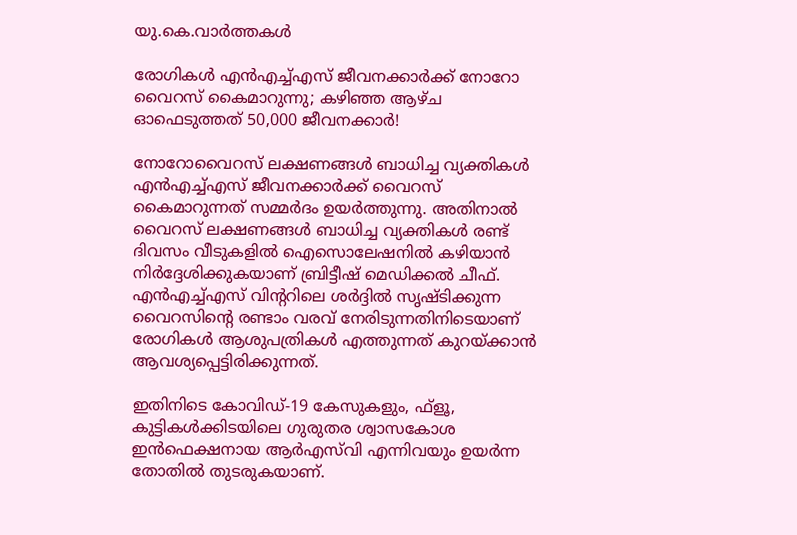യു.കെ.വാര്‍ത്തകള്‍

രോഗികള്‍ എന്‍എച്ച്എസ് ജീവനക്കാര്‍ക്ക് നോറോ വൈറസ് കൈമാറുന്നു; കഴിഞ്ഞ ആഴ്ച ഓഫെടുത്തത് 50,000 ജീവനക്കാര്‍!

നോറോവൈറസ് ലക്ഷണങ്ങള്‍ ബാധിച്ച വ്യക്തികള്‍ എന്‍എച്ച്എസ് ജീവനക്കാര്‍ക്ക് വൈറസ് കൈമാറുന്നത് സമ്മര്‍ദം ഉയര്‍ത്തുന്നു. അതിനാല്‍ വൈറസ് ലക്ഷണങ്ങള്‍ ബാധിച്ച വ്യക്തികള്‍ രണ്ട് ദിവസം വീടുകളില്‍ ഐസൊലേഷനില്‍ കഴിയാന്‍ നിര്‍ദ്ദേശിക്കുകയാണ് ബ്രിട്ടീഷ് മെഡിക്കല്‍ ചീഫ്. എന്‍എച്ച്എസ് വിന്ററിലെ ശര്‍ദ്ദില്‍ സൃഷ്ടിക്കുന്ന വൈറസിന്റെ രണ്ടാം വരവ് നേരിടുന്നതിനിടെയാണ് രോഗികള്‍ ആശുപത്രികള്‍ എത്തുന്നത് കുറയ്ക്കാന്‍ ആവശ്യപ്പെട്ടിരിക്കുന്നത്.

ഇതിനിടെ കോവിഡ്-19 കേസുകളും, ഫ്‌ളൂ, കുട്ടികള്‍ക്കിടയിലെ ഗുരുതര ശ്വാസകോശ ഇന്‍ഫെക്ഷനായ ആര്‍എസ്‌വി എന്നിവയും ഉയര്‍ന്ന തോതില്‍ തുടരുകയാണ്.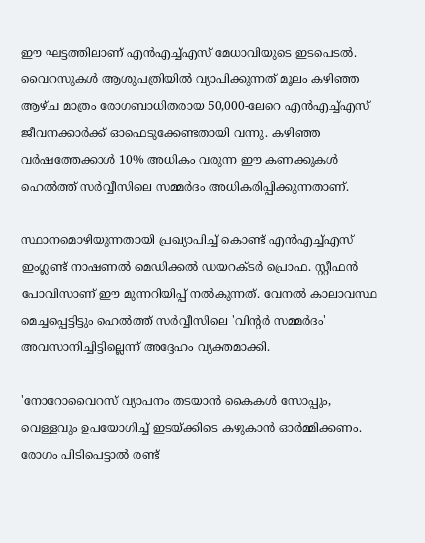ഈ ഘട്ടത്തിലാണ് എന്‍എച്ച്എസ് മേധാവിയുടെ ഇടപെടല്‍. വൈറസുകള്‍ ആശുപത്രിയില്‍ വ്യാപിക്കുന്നത് മൂലം കഴിഞ്ഞ ആഴ്ച മാത്രം രോഗബാധിതരായ 50,000-ലേറെ എന്‍എച്ച്എസ് ജീവനക്കാര്‍ക്ക് ഓഫെടുക്കേണ്ടതായി വന്നു. കഴിഞ്ഞ വര്‍ഷത്തേക്കാള്‍ 10% അധികം വരുന്ന ഈ കണക്കുകള്‍ ഹെല്‍ത്ത് സര്‍വ്വീസിലെ സമ്മര്‍ദം അധികരിപ്പിക്കുന്നതാണ്.

സ്ഥാനമൊഴിയുന്നതായി പ്രഖ്യാപിച്ച് കൊണ്ട് എന്‍എച്ച്എസ് ഇംഗ്ലണ്ട് നാഷണല്‍ മെഡിക്കല്‍ ഡയറക്ടര്‍ പ്രൊഫ. സ്റ്റീഫന്‍ പോവിസാണ് ഈ മുന്നറിയിപ്പ് നല്‍കുന്നത്. വേനല്‍ കാലാവസ്ഥ മെച്ചപ്പെട്ടിട്ടും ഹെല്‍ത്ത് സര്‍വ്വീസിലെ 'വിന്റര്‍ സമ്മര്‍ദം' അവസാനിച്ചിട്ടില്ലെന്ന് അദ്ദേഹം വ്യക്തമാക്കി.

'നോറോവൈറസ് വ്യാപനം തടയാന്‍ കൈകള്‍ സോപ്പും, വെള്ളവും ഉപയോഗിച്ച് ഇടയ്ക്കിടെ കഴുകാന്‍ ഓര്‍മ്മിക്കണം. രോഗം പിടിപെട്ടാല്‍ രണ്ട്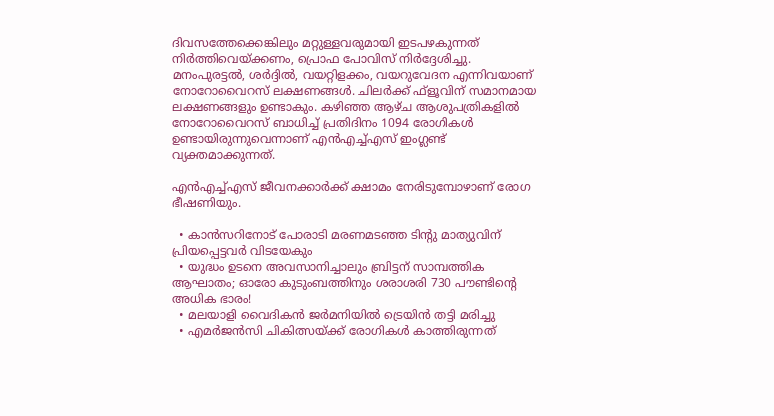ദിവസത്തേക്കെങ്കിലും മറ്റുള്ളവരുമായി ഇടപഴകുന്നത് നിര്‍ത്തിവെയ്ക്കണം, പ്രൊഫ പോവിസ് നിര്‍ദ്ദേശിച്ചു. മനംപുരട്ടല്‍, ശര്‍ദ്ദില്‍, വയറ്റിളക്കം, വയറുവേദന എന്നിവയാണ് നോറോവൈറസ് ലക്ഷണങ്ങള്‍. ചിലര്‍ക്ക് ഫ്‌ളൂവിന് സമാനമായ ലക്ഷണങ്ങളും ഉണ്ടാകും. കഴിഞ്ഞ ആഴ്ച ആശുപത്രികളില്‍ നോറോവൈറസ് ബാധിച്ച് പ്രതിദിനം 1094 രോഗികള്‍ ഉണ്ടായിരുന്നുവെന്നാണ് എന്‍എച്ച്എസ് ഇംഗ്ലണ്ട് വ്യക്തമാക്കുന്നത്.

എന്‍എച്ച്എസ് ജീവനക്കാര്‍ക്ക് ക്ഷാമം നേരിടുമ്പോഴാണ് രോഗ ഭീഷണിയും.

  • കാന്‍സറിനോട് പോരാടി മരണമടഞ്ഞ ടിന്റു മാത്യുവിന് പ്രിയപ്പെട്ടവര്‍ വിടയേകും
  • യുദ്ധം ഉടനെ അവസാനിച്ചാലും ബ്രിട്ടന് സാമ്പത്തിക ആഘാതം; ഓരോ കുടുംബത്തിനും ശരാശരി 730 പൗണ്ടിന്റെ അധിക ഭാരം!
  • മലയാളി വൈദികന്‍ ജര്‍മനിയില്‍ ട്രെയിന്‍ തട്ടി മരിച്ചു
  • എമര്‍ജന്‍സി ചികിത്സയ്ക്ക് രോഗികള്‍ കാത്തിരുന്നത്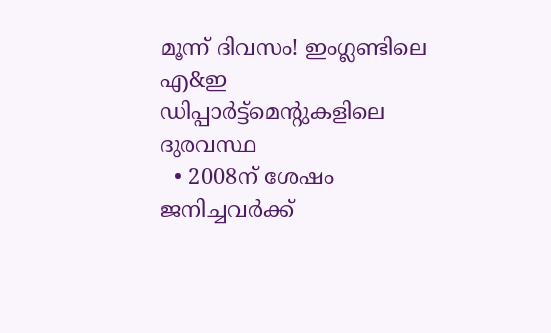മൂന്ന് ദിവസം! ഇംഗ്ലണ്ടിലെ എ&ഇ ഡിപ്പാര്‍ട്ട്‌മെന്റുകളിലെ ദുരവസ്ഥ
  • 2008ന് ശേഷം ജനിച്ചവര്‍ക്ക്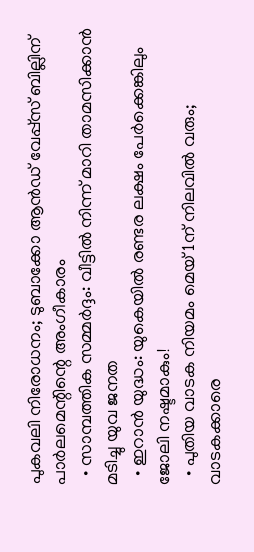പുകവലി നിരോധനം; ടുബാക്കോ ആന്‍ഡ് വേപ്പ്‌സ് ബില്ലിന് പാര്‍ലമെന്റിന്റെ അംഗീകാരം
  • സാമ്പത്തിക സമ്മര്‍ദ്ദം: വീട്ടില്‍ നിന്ന് മാറി താമസിക്കാന്‍ മടിച്ചു യുവ ജനത
  • ഇറാന്‍ യുദ്ധം: യുകെയില്‍ രണ്ടര ലക്ഷം പേര്‍ക്കെങ്കിലും ജോലി നഷ്ടമാകും!
  • പുതിയ വാടക നിയമം മെയ് 1ന് നിലവില്‍ വരും; വാടകക്കാരെ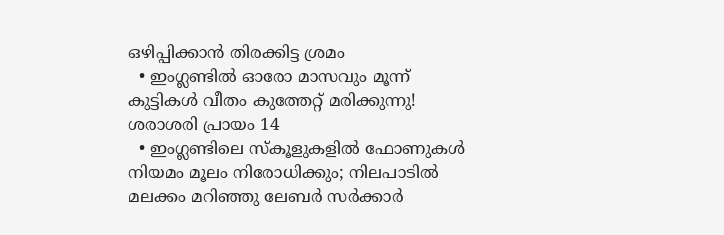ഒഴിപ്പിക്കാന്‍ തിരക്കിട്ട ശ്രമം
  • ഇംഗ്ലണ്ടില്‍ ഓരോ മാസവും മൂന്ന് കുട്ടികള്‍ വീതം കുത്തേറ്റ് മരിക്കുന്നു! ശരാശരി പ്രായം 14
  • ഇംഗ്ലണ്ടിലെ സ്‌കൂളുകളില്‍ ഫോണുകള്‍ നിയമം മൂലം നിരോധിക്കും; നിലപാടില്‍ മലക്കം മറിഞ്ഞു ലേബര്‍ സര്‍ക്കാര്‍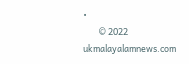•
        © 2022 ukmalayalamnews.com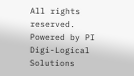All rights reserved. Powered by PI Digi-Logical Solutions